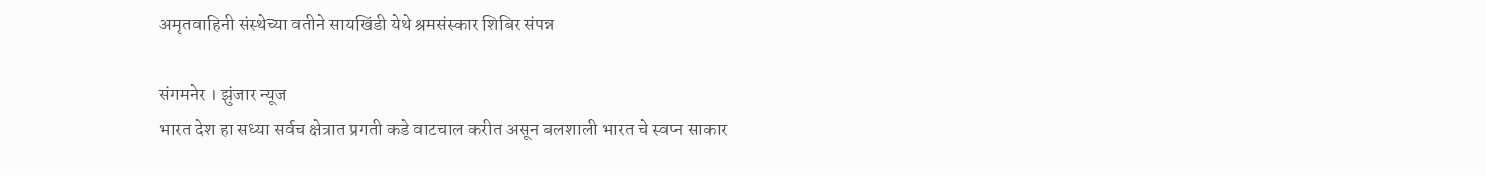अमृतवाहिनी संस्थेच्या वतीने सायखिंडी येथे श्रमसंस्कार शिबिर संपन्न

संगमनेर । झुंजार न्यूज
भारत देश हा सध्या सर्वच क्षेत्रात प्रगती कडे वाटचाल करीत असून बलशाली भारत चे स्वप्न साकार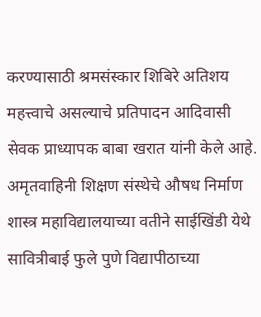करण्यासाठी श्रमसंस्कार शिबिरे अतिशय महत्त्वाचे असल्याचे प्रतिपादन आदिवासी सेवक प्राध्यापक बाबा खरात यांनी केले आहे.
अमृतवाहिनी शिक्षण संस्थेचे औषध निर्माण शास्त्र महाविद्यालयाच्या वतीने साईखिंडी येथे सावित्रीबाई फुले पुणे विद्यापीठाच्या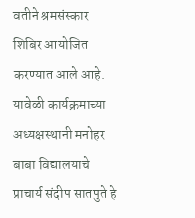वतीने श्रमसंस्कार शिबिर आयोजित करण्यात आले आहे. यावेळी कार्यक्रमाच्या अध्यक्षस्थानी मनोहर बाबा विद्यालयाचे प्राचार्य संदीप सातपुते हे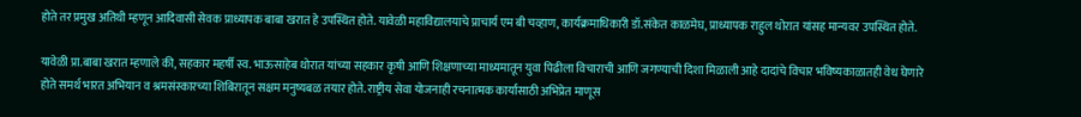होते तर प्रमुख अतिथी म्हणून आदिवासी सेवक प्राध्यापक बाबा खरात हे उपस्थित होते. यावेळी महाविद्यालयाचे प्राचार्य एम बी चव्हाण, कार्यक्रमाधिकारी डॉ.संकेत काळमेघ, प्राध्यापक राहुल थोरात यांसह मान्यवर उपस्थित होते.

यावेळी प्रा.बाबा खरात म्हणाले की, सहकार महर्षी स्व. भाऊसाहेब थोरात यांच्या सहकार कृषी आणि शिक्षणाच्या माध्यमातून युवा पिढीला विचाराची आणि जगण्याची दिशा मिळाली आहे दादांचे विचार भविष्यकाळातही वेध घेणारे होते समर्थ भारत अभियान व श्रमसंस्कारच्या शिबिरातून सक्षम मनुष्यबळ तयार होते. राष्ट्रीय सेवा योजनाही रचनात्मक कार्यासाठी अभिप्रेत माणूस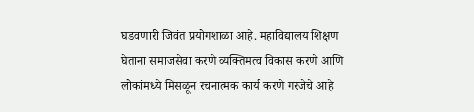घडवणारी जिवंत प्रयोगशाळा आहे. महाविद्यालय शिक्षण घेताना समाजसेवा करणे व्यक्तिमत्व विकास करणे आणि लोकांमध्ये मिसळून रचनात्मक कार्य करणे गरजेचे आहे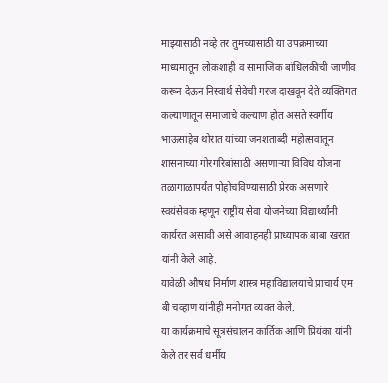माझ्यासाठी नव्हे तर तुमच्यासाठी या उपक्रमाच्या माध्यमातून लोकशाही व सामाजिक बांधिलकीची जाणीव करून देऊन निस्वार्थ सेवेची गरज दाखवून देते व्यक्तिगत कल्याणातून समाजाचे कल्याण होत असते स्वर्गीय भाऊसाहेब थोरात यांच्या जनशताब्दी महोत्सवातून शासनाच्या गोरगरिबांसाठी असणाऱ्या विविध योजना तळागाळापर्यंत पोहोचविण्यासाठी प्रेरक असणारे स्वयंसेवक म्हणून राष्ट्रीय सेवा योजनेच्या विद्यार्थ्यांनी कार्यरत असावी असे आवाहनही प्राध्यापक बाबा खरात यांनी केले आहे.
यावेळी औषध निर्माण शास्त्र महाविद्यालयाचे प्राचार्य एम बी चव्हाण यांनीही मनोगत व्यक्त केले.
या कार्यक्रमाचे सूत्रसंचालन कार्तिक आणि प्रियंका यांनी केले तर सर्व धर्मीय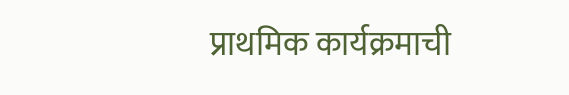प्राथमिक कार्यक्रमाची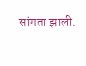सांगता झाली.